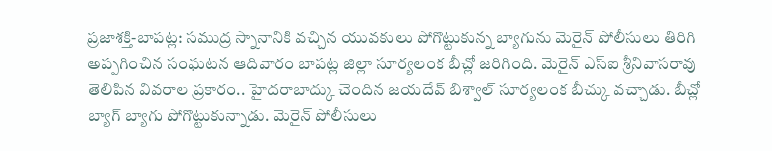ప్రజాశక్తి-బాపట్ల: సముద్ర స్నానానికి వచ్చిన యువకులు పోగొట్టుకున్న బ్యాగును మెరైన్ పోలీసులు తిరిగి అప్పగించిన సంఘటన ఆదివారం బాపట్ల జిల్లా సూర్యలంక బీచ్లో జరిగింది. మెరైన్ ఎస్ఐ శ్రీనివాసరావు తెలిపిన వివరాల ప్రకారం.. హైదరాబాద్కు చెందిన జయదేవ్ బిశ్వాల్ సూర్యలంక బీచ్కు వచ్చాడు. బీచ్లో బ్యాగ్ బ్యాగు పోగొట్టుకున్నాడు. మెరైన్ పోలీసులు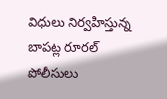విధులు నిర్వహిస్తున్న బాపట్ల రూరల్ పోలీసులు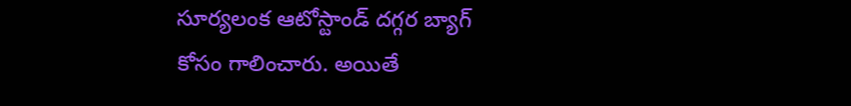సూర్యలంక ఆటోస్టాండ్ దగ్గర బ్యాగ్ కోసం గాలించారు. అయితే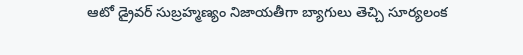ఆటో డ్రైవర్ సుబ్రహ్మణ్యం నిజాయతీగా బ్యాగులు తెచ్చి సూర్యలంక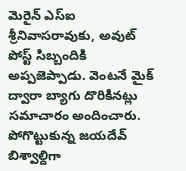మెరైన్ ఎస్ఐ శ్రీనివాసరావుకు, అవుట్ పోస్ట్ సిబ్బందికి అప్పజెప్పాడు. వెంటనే మైక్ ద్వారా బ్యాగు దొరికినట్లు సమాచారం అందించారు. పోగొట్టుకున్న జయదేవ్ బిశ్వాల్దిగా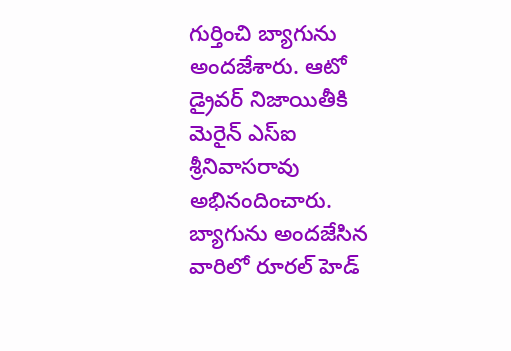గుర్తించి బ్యాగును అందజేశారు. ఆటో డ్రైవర్ నిజాయితీకి మెరైన్ ఎస్ఐ శ్రీనివాసరావు అభినందించారు. బ్యాగును అందజేసిన వారిలో రూరల్ హెడ్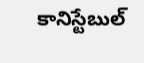కానిస్టేబుల్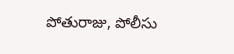పోతురాజు, పోలీసు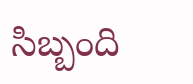సిబ్బంది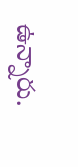ఉన్నారు.